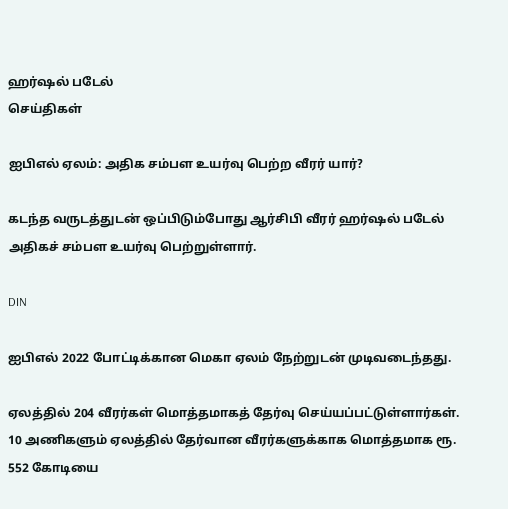ஹர்ஷல் படேல்
செய்திகள்

ஐபிஎல் ஏலம்: அதிக சம்பள உயர்வு பெற்ற வீரர் யார்?

கடந்த வருடத்துடன் ஒப்பிடும்போது ஆர்சிபி வீரர் ஹர்ஷல் படேல் அதிகச் சம்பள உயர்வு பெற்றுள்ளார்.

DIN

ஐபிஎல் 2022 போட்டிக்கான மெகா ஏலம் நேற்றுடன் முடிவடைந்தது.

ஏலத்தில் 204 வீரர்கள் மொத்தமாகத் தேர்வு செய்யப்பட்டுள்ளார்கள். 10 அணிகளும் ஏலத்தில் தேர்வான வீரர்களுக்காக மொத்தமாக ரூ. 552 கோடியை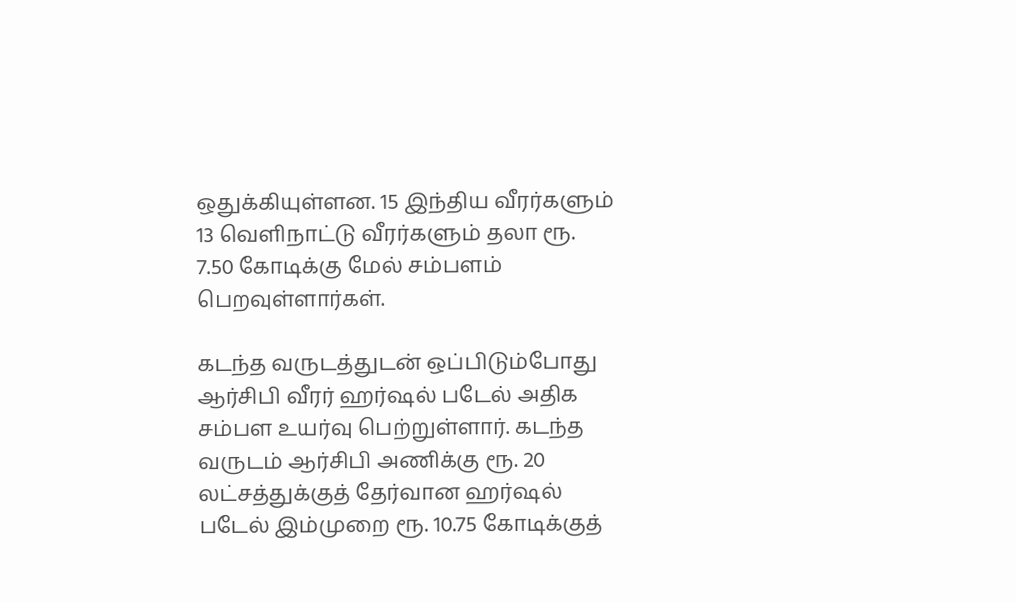ஒதுக்கியுள்ளன. 15 இந்திய வீரர்களும் 13 வெளிநாட்டு வீரர்களும் தலா ரூ. 7.50 கோடிக்கு மேல் சம்பளம் பெறவுள்ளார்கள்.

கடந்த வருடத்துடன் ஒப்பிடும்போது ஆர்சிபி வீரர் ஹர்ஷல் படேல் அதிக சம்பள உயர்வு பெற்றுள்ளார். கடந்த வருடம் ஆர்சிபி அணிக்கு ரூ. 20 லட்சத்துக்குத் தேர்வான ஹர்ஷல் படேல் இம்முறை ரூ. 10.75 கோடிக்குத்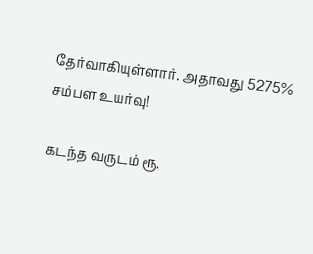தேர்வாகியுள்ளார். அதாவது 5275% சம்பள உயர்வு!

கடந்த வருடம் ரூ.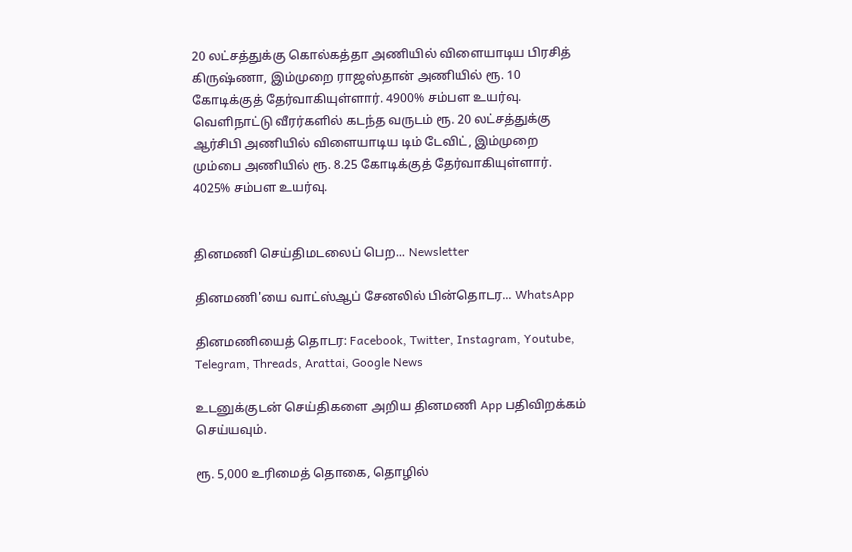20 லட்சத்துக்கு கொல்கத்தா அணியில் விளையாடிய பிரசித் கிருஷ்ணா, இம்முறை ராஜஸ்தான் அணியில் ரூ. 10 கோடிக்குத் தேர்வாகியுள்ளார். 4900% சம்பள உயர்வு. வெளிநாட்டு வீரர்களில் கடந்த வருடம் ரூ. 20 லட்சத்துக்கு ஆர்சிபி அணியில் விளையாடிய டிம் டேவிட், இம்முறை மும்பை அணியில் ரூ. 8.25 கோடிக்குத் தேர்வாகியுள்ளார். 4025% சம்பள உயர்வு.


தினமணி செய்திமடலைப் பெற... Newsletter

தினமணி'யை வாட்ஸ்ஆப் சேனலில் பின்தொடர... WhatsApp

தினமணியைத் தொடர: Facebook, Twitter, Instagram, Youtube, Telegram, Threads, Arattai, Google News

உடனுக்குடன் செய்திகளை அறிய தினமணி App பதிவிறக்கம் செய்யவும்.

ரூ. 5,000 உரிமைத் தொகை, தொழில்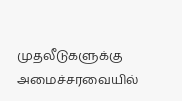முதலீடுகளுக்கு அமைச்சரவையில்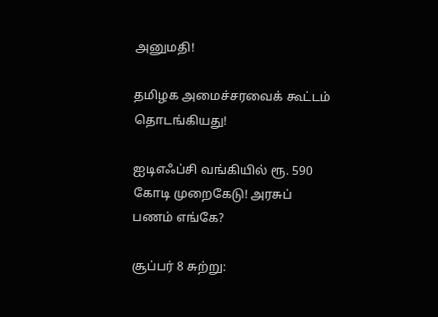அனுமதி!

தமிழக அமைச்சரவைக் கூட்டம் தொடங்கியது!

ஐடிஎஃப்சி வங்கியில் ரூ. 590 கோடி முறைகேடு! அரசுப் பணம் எங்கே?

சூப்பர் 8 சுற்று: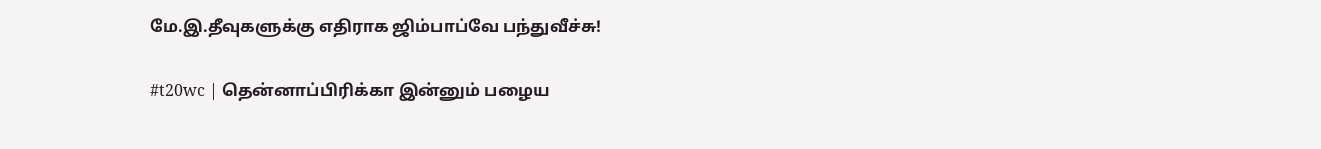மே.இ.தீவுகளுக்கு எதிராக ஜிம்பாப்வே பந்துவீச்சு!

#t20wc | தென்னாப்பிரிக்கா இன்னும் பழைய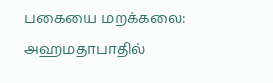பகையை மறக்கலை: அஹமதாபாதில்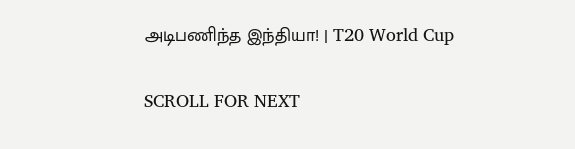அடிபணிந்த இந்தியா! | T20 World Cup

SCROLL FOR NEXT